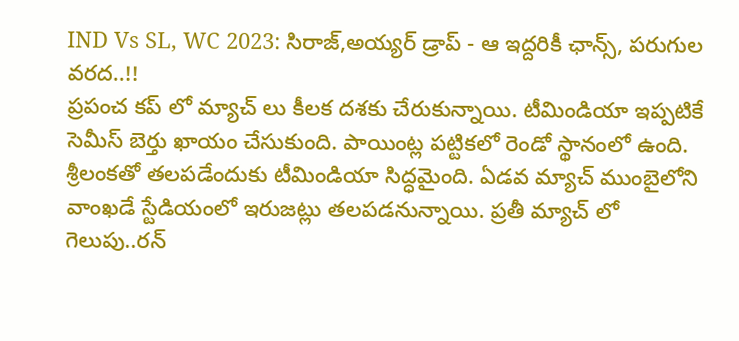IND Vs SL, WC 2023: సిరాజ్,అయ్యర్ డ్రాప్ - ఆ ఇద్దరికీ ఛాన్స్, పరుగుల వరద..!!
ప్రపంచ కప్ లో మ్యాచ్ లు కీలక దశకు చేరుకున్నాయి. టీమిండియా ఇప్పటికే సెమీస్ బెర్తు ఖాయం చేసుకుంది. పాయింట్ల పట్టికలో రెండో స్థానంలో ఉంది. శ్రీలంకతో తలపడేందుకు టీమిండియా సిద్ధమైంది. ఏడవ మ్యాచ్ ముంబైలోని వాంఖడే స్టేడియంలో ఇరుజట్లు తలపడనున్నాయి. ప్రతీ మ్యాచ్ లో గెలుపు..రన్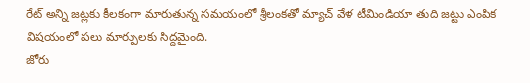రేట్ అన్ని జట్లకు కీలకంగా మారుతున్న సమయంలో శ్రీలంకతో మ్యాచ్ వేళ టీమిండియా తుది జట్టు ఎంపిక విషయంలో పలు మార్పులకు సిద్దమైంది.
జోరు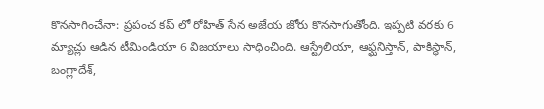కొనసాగించేనా: ప్రపంచ కప్ లో రోహిత్ సేన అజేయ జోరు కొనసాగుతోంది. ఇప్పటి వరకు 6 మ్యాచ్లు ఆడిన టీమిండియా 6 విజయాలు సాధించింది. ఆస్ట్రేలియా, ఆఫ్ఘనిస్తాన్, పాకిస్థాన్, బంగ్లాదేశ్,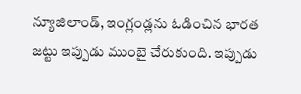న్యూజిలాండ్, ఇంగ్లండ్లను ఓడించిన భారత జట్టు ఇప్పుడు ముంబై చేరుకుంది. ఇప్పుడు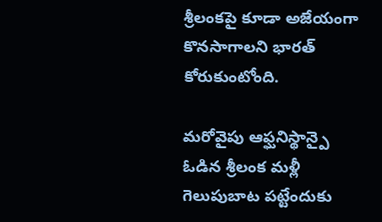శ్రీలంకపై కూడా అజేయంగా కొనసాగాలని భారత్ కోరుకుంటోంది.

మరోవైపు ఆఫ్ఘనిస్థాన్పై ఓడిన శ్రీలంక మళ్లీ గెలుపుబాట పట్టేందుకు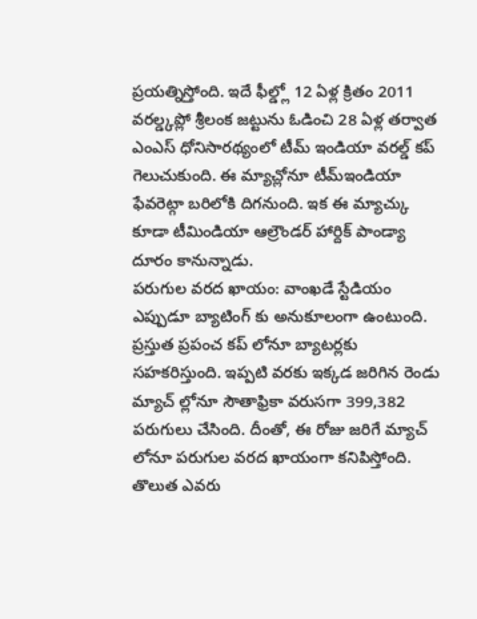ప్రయత్నిస్తోంది. ఇదే ఫీల్డ్లో 12 ఏళ్ల క్రితం 2011 వరల్డ్కప్లో శ్రీలంక జట్టును ఓడించి 28 ఏళ్ల తర్వాత ఎంఎస్ ధోనిసారథ్యంలో టీమ్ ఇండియా వరల్డ్ కప్ గెలుచుకుంది. ఈ మ్యాచ్లోనూ టీమ్ఇండియా ఫేవరెట్గా బరిలోకి దిగనుంది. ఇక ఈ మ్యాచ్కు కూడా టీమిండియా ఆల్రౌండర్ హార్దిక్ పాండ్యా దూరం కానున్నాడు.
పరుగుల వరద ఖాయం: వాంఖడే స్టేడియం ఎప్పుడూ బ్యాటింగ్ కు అనుకూలంగా ఉంటుంది. ప్రస్తుత ప్రపంచ కప్ లోనూ బ్యాటర్లకు సహకరిస్తుంది. ఇప్పటి వరకు ఇక్కడ జరిగిన రెండు మ్యాచ్ ల్లోనూ సౌతాఫ్రికా వరుసగా 399,382 పరుగులు చేసింది. దీంతో, ఈ రోజు జరిగే మ్యాచ్ లోనూ పరుగుల వరద ఖాయంగా కనిపిస్తోంది. తొలుత ఎవరు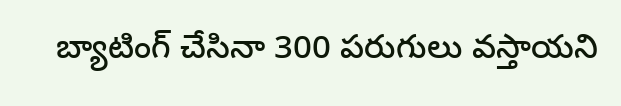బ్యాటింగ్ చేసినా 300 పరుగులు వస్తాయని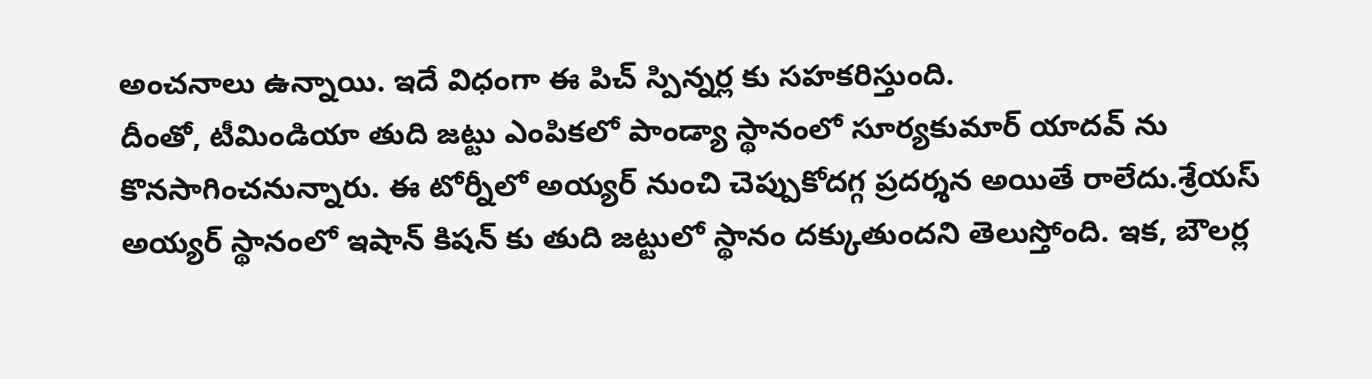అంచనాలు ఉన్నాయి. ఇదే విధంగా ఈ పిచ్ స్పిన్నర్ల కు సహకరిస్తుంది.
దీంతో, టీమిండియా తుది జట్టు ఎంపికలో పాండ్యా స్థానంలో సూర్యకుమార్ యాదవ్ ను కొనసాగించనున్నారు. ఈ టోర్నీలో అయ్యర్ నుంచి చెప్పుకోదగ్గ ప్రదర్శన అయితే రాలేదు.శ్రేయస్ అయ్యర్ స్థానంలో ఇషాన్ కిషన్ కు తుది జట్టులో స్థానం దక్కుతుందని తెలుస్తోంది. ఇక, బౌలర్ల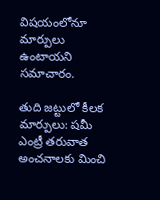విషయంలోనూ మార్పులు ఉంటాయని సమాచారం.

తుది జట్టులో కీలక మార్పులు: షమీ ఎంట్రీ తరువాత అంచనాలకు మించి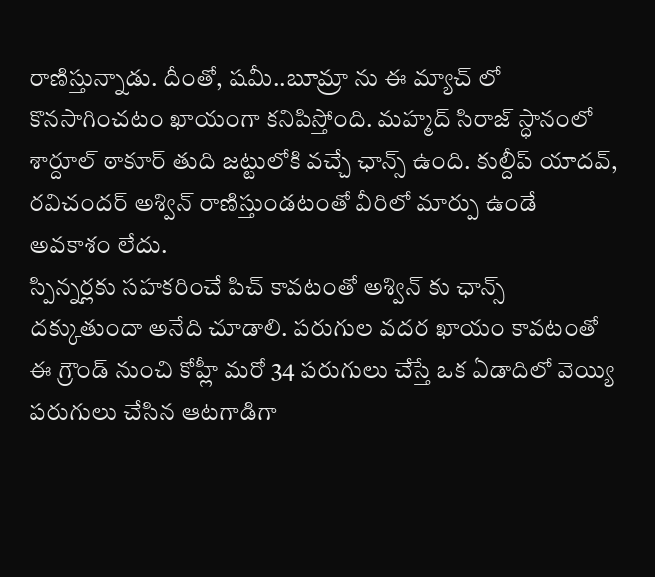రాణిస్తున్నాడు. దీంతో, షమీ..బూమ్రా ను ఈ మ్యాచ్ లో కొనసాగించటం ఖాయంగా కనిపిస్తోంది. మహ్మద్ సిరాజ్ స్ధానంలో శార్దూల్ ఠాకూర్ తుది జట్టులోకి వచ్చే ఛాన్స్ ఉంది. కుల్దీప్ యాదవ్, రవిచందర్ అశ్విన్ రాణిస్తుండటంతో వీరిలో మార్పు ఉండే అవకాశం లేదు.
స్పిన్నర్లకు సహకరించే పిచ్ కావటంతో అశ్విన్ కు ఛాన్స్ దక్కుతుందా అనేది చూడాలి. పరుగుల వదర ఖాయం కావటంతో ఈ గ్రౌండ్ నుంచి కోహ్లీ మరో 34 పరుగులు చేస్తే ఒక ఏడాదిలో వెయ్యి పరుగులు చేసిన ఆటగాడిగా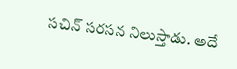సచిన్ సరసన నిలుస్తాడు. అదే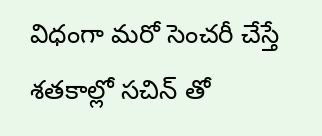విధంగా మరో సెంచరీ చేస్తే శతకాల్లో సచిన్ తో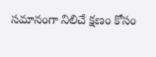సమానంగా నిలిచే క్షణం కోసం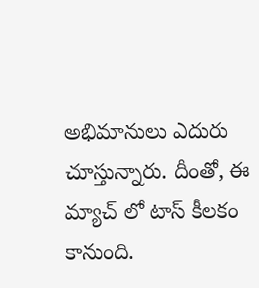అభిమానులు ఎదురు చూస్తున్నారు. దీంతో, ఈ మ్యాచ్ లో టాస్ కీలకం కానుంది.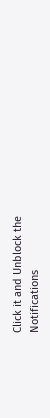Click it and Unblock the Notifications